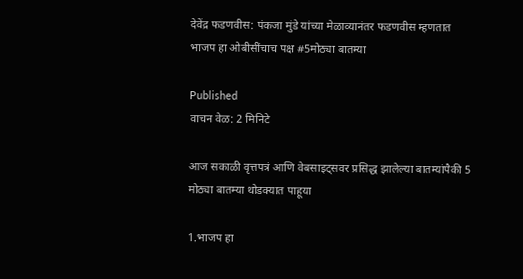देवेंद्र फडणवीस: पंकजा मुंडे यांच्या मेळाव्यानंतर फडणवीस म्हणतात भाजप हा ओबीसींचाच पक्ष #5मोठ्या बातम्या

Published
वाचन वेळ: 2 मिनिटे

आज सकाळी वृत्तपत्रं आणि वेबसाइट्सवर प्रसिद्ध झालेल्या बातम्यांपैकी 5 मोठ्या बातम्या थोडक्यात पाहूया

1.भाजप हा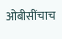ओबीसींचाच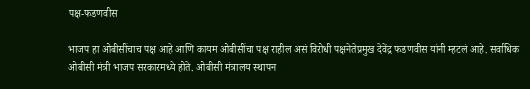पक्ष-फडणवीस

भाजप हा ओबीसींचाच पक्ष आहे आणि कायम ओबीसींचा पक्ष राहील असं विरोधी पक्षनेतेप्रमुख देवेंद्र फडणवीस यांनी म्हटलं आहे. सर्वाधिक ओबीसी मंत्री भाजप सरकारमध्ये होते. ओबीसी मंत्रालय स्थापन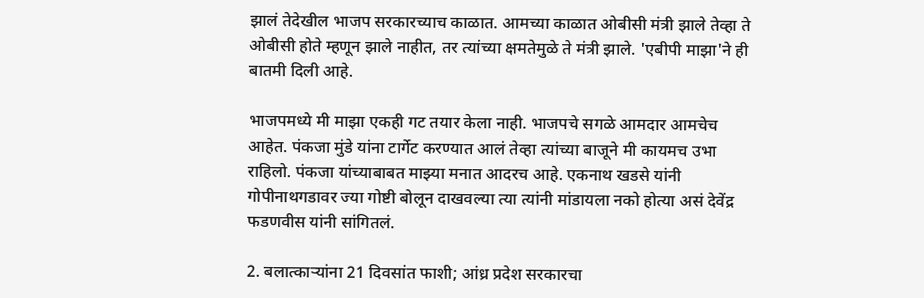झालं तेदेखील भाजप सरकारच्याच काळात. आमच्या काळात ओबीसी मंत्री झाले तेव्हा ते ओबीसी होते म्हणून झाले नाहीत, तर त्यांच्या क्षमतेमुळे ते मंत्री झाले. 'एबीपी माझा'ने ही बातमी दिली आहे.

भाजपमध्ये मी माझा एकही गट तयार केला नाही. भाजपचे सगळे आमदार आमचेच आहेत. पंकजा मुंडे यांना टार्गेट करण्यात आलं तेव्हा त्यांच्या बाजूने मी कायमच उभा राहिलो. पंकजा यांच्याबाबत माझ्या मनात आदरच आहे. एकनाथ खडसे यांनी गोपीनाथगडावर ज्या गोष्टी बोलून दाखवल्या त्या त्यांनी मांडायला नको होत्या असं देवेंद्र फडणवीस यांनी सांगितलं.

2. बलात्काऱ्यांना 21 दिवसांत फाशी; आंध्र प्रदेश सरकारचा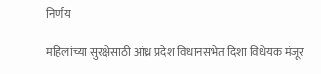निर्णय

महिलांच्या सुरक्षेसाठी आंध्र प्रदेश विधानसभेत दिशा विधेयक मंजूर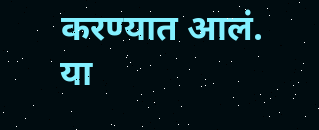करण्यात आलं. या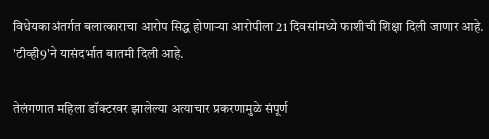विधेयकाअंतर्गत बलात्काराचा आरोप सिद्ध होणाऱ्या आरोपीला 21 दिवसांमध्ये फाशीची शिक्षा दिली जाणार आहे. 'टीव्ही9'ने यासंदर्भात बातमी दिली आहे.

तेलंगणात महिला डॉक्टरवर झालेल्या अत्याचार प्रकरणामुळे संपूर्ण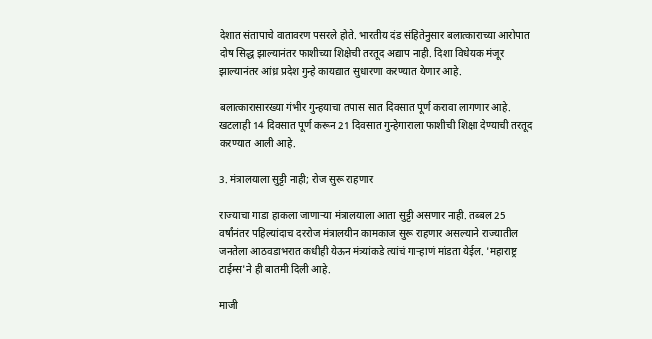देशात संतापाचे वातावरण पसरले होते. भारतीय दंड संहितेनुसार बलात्काराच्या आरोपात दोष सिद्ध झाल्यानंतर फाशीच्या शिक्षेची तरतूद अद्याप नाही. दिशा विधेयक मंजूर झाल्यानंतर आंध्र प्रदेश गुन्हे कायद्यात सुधारणा करण्यात येणार आहे.

बलात्कारासारख्या गंभीर गुन्हयाचा तपास सात दिवसात पूर्ण करावा लागणार आहे. खटलाही 14 दिवसात पूर्ण करून 21 दिवसात गुन्हेगाराला फाशीची शिक्षा देण्याची तरतूद करण्यात आली आहे.

3. मंत्रालयाला सुट्टी नाही; रोज सुरू राहणार

राज्याचा गाडा हाकला जाणाऱ्या मंत्रालयाला आता सुट्टी असणार नाही. तब्बल 25 वर्षांनंतर पहिल्यांदाच दररोज मंत्रालयीन कामकाज सुरू राहणार असल्याने राज्यातील जनतेला आठवडाभरात कधीही येऊन मंत्र्यांकडे त्यांचं गाऱ्हाणं मांडता येईल. 'महाराष्ट्र टाईम्स'ने ही बातमी दिली आहे.

माजी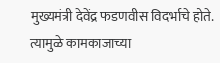मुख्यमंत्री देवेंद्र फडणवीस विदर्भाचे होते. त्यामुळे कामकाजाच्या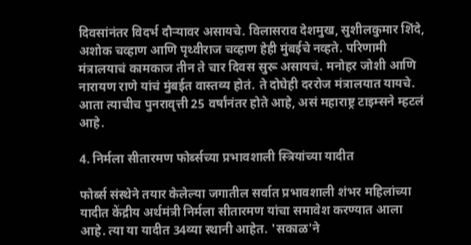दिवसांनंतर विदर्भ दौऱ्यावर असायचे. विलासराव देशमुख, सुशीलकुमार शिंदे, अशोक चव्हाण आणि पृथ्वीराज चव्हाण हेही मुंबईचे नव्हते. परिणामी मंत्रालयाचं कामकाज तीन ते चार दिवस सुरू असायचं. मनोहर जोशी आणि नारायण राणे यांचं मुंबईत वास्तव्य होतं. ते दोघेही दररोज मंत्रालयात यायचे. आता त्याचीच पुनरावृत्ती 25 वर्षांनंतर होते आहे, असं महाराष्ट्र टाइम्सने म्हटलं आहे.

4. निर्मला सीतारमण फोर्ब्सच्या प्रभावशाली स्त्रियांच्या यादीत

फोर्ब्स संस्थेने तयार केलेल्या जगातील सर्वात प्रभावशाली शंभर महिलांच्या यादीत केंद्रीय अर्थमंत्री निर्मला सीतारमण यांचा समावेश करण्यात आला आहे. त्या या यादीत 34व्या स्थानी आहेत. 'सकाळ'ने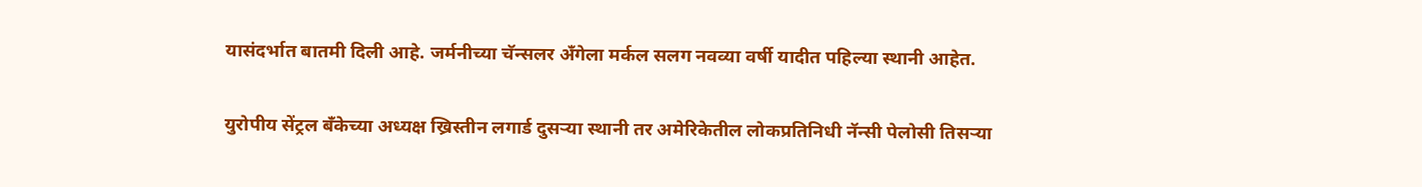यासंदर्भात बातमी दिली आहे. जर्मनीच्या चॅन्सलर अँगेला मर्कल सलग नवव्या वर्षी यादीत पहिल्या स्थानी आहेत.

युरोपीय सेंट्रल बँकेच्या अध्यक्ष ख्रिस्तीन लगार्ड दुसऱ्या स्थानी तर अमेरिकेतील लोकप्रतिनिधी नॅन्सी पेलोसी तिसऱ्या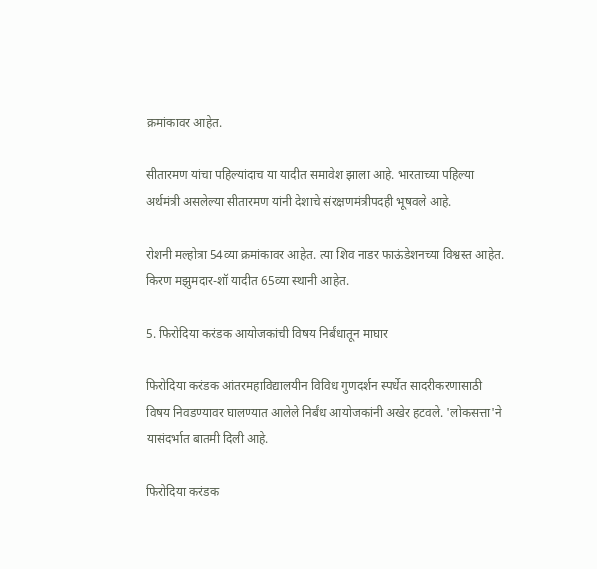क्रमांकावर आहेत.

सीतारमण यांचा पहिल्यांदाच या यादीत समावेश झाला आहे. भारताच्या पहिल्या अर्थमंत्री असलेल्या सीतारमण यांनी देशाचे संरक्षणमंत्रीपदही भूषवले आहे.

रोशनी मल्होत्रा 54व्या क्रमांकावर आहेत. त्या शिव नाडर फाऊंडेशनच्या विश्वस्त आहेत. किरण मझुमदार-शॉ यादीत 65व्या स्थानी आहेत.

5. फिरोदिया करंडक आयोजकांची विषय निर्बंधातून माघार

फिरोदिया करंडक आंतरमहाविद्यालयीन विविध गुणदर्शन स्पर्धेत सादरीकरणासाठी विषय निवडण्यावर घालण्यात आलेले निर्बंध आयोजकांनी अखेर हटवले. 'लोकसत्ता'ने यासंदर्भात बातमी दिली आहे.

फिरोदिया करंडक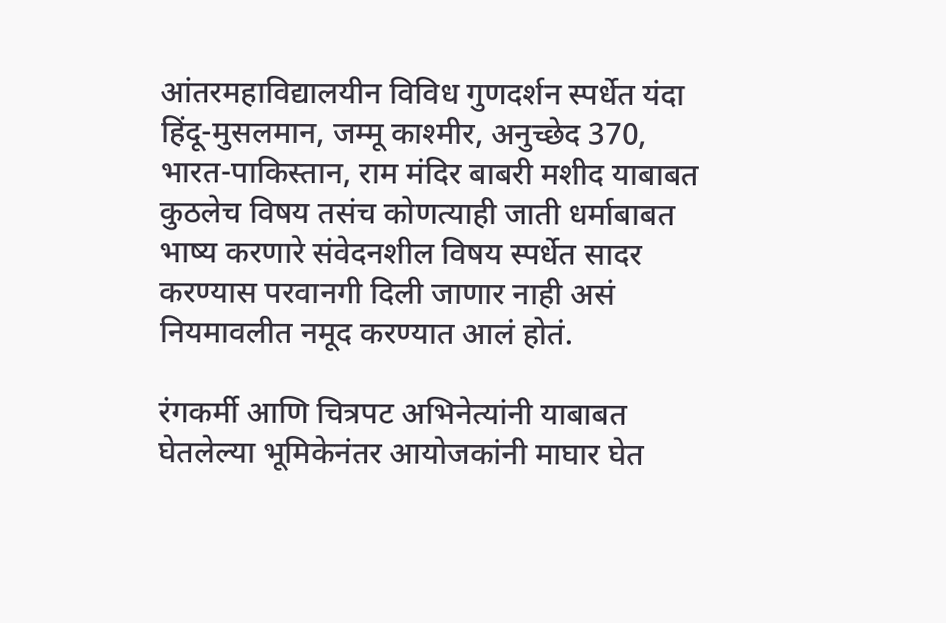आंतरमहाविद्यालयीन विविध गुणदर्शन स्पर्धेत यंदा हिंदू-मुसलमान, जम्मू काश्मीर, अनुच्छेद 370, भारत-पाकिस्तान, राम मंदिर बाबरी मशीद याबाबत कुठलेच विषय तसंच कोणत्याही जाती धर्माबाबत भाष्य करणारे संवेदनशील विषय स्पर्धेत सादर करण्यास परवानगी दिली जाणार नाही असं नियमावलीत नमूद करण्यात आलं होतं.

रंगकर्मी आणि चित्रपट अभिनेत्यांनी याबाबत घेतलेल्या भूमिकेनंतर आयोजकांनी माघार घेत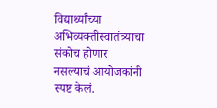विद्यार्थ्यांच्या अभिव्यक्तीस्वातंत्र्याचा संकोच होणार नसल्याचं आयोजकांनी स्पष्ट केलं.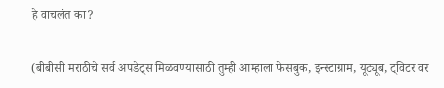हे वाचलंत का?

(बीबीसी मराठीचे सर्व अपडेट्स मिळवण्यासाठी तुम्ही आम्हाला फेसबुक, इन्स्टाग्राम, यूट्यूब, ट्विटर वर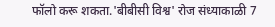फॉलो करू शकता.'बीबीसी विश्व' रोज संध्याकाळी 7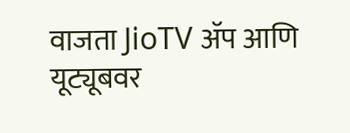वाजता JioTV ॲप आणि यूट्यूबवर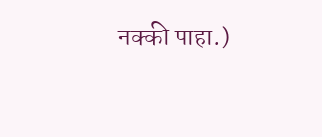नक्की पाहा.)